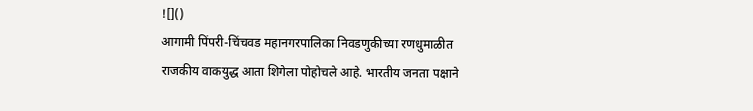![]()
आगामी पिंपरी-चिंचवड महानगरपालिका निवडणुकीच्या रणधुमाळीत राजकीय वाकयुद्ध आता शिगेला पोहोचले आहे. भारतीय जनता पक्षाने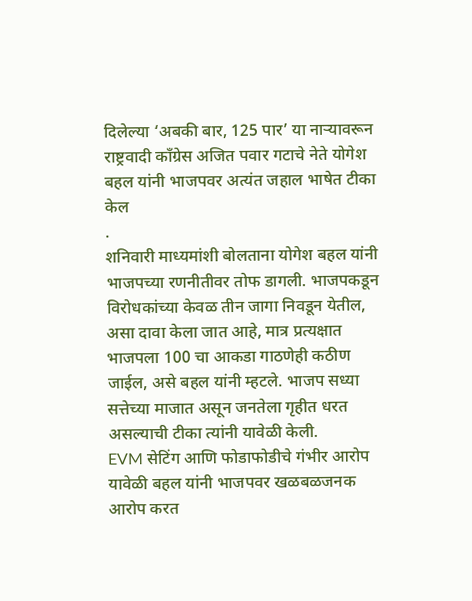दिलेल्या ‘अबकी बार, 125 पार’ या नाऱ्यावरून राष्ट्रवादी काँग्रेस अजित पवार गटाचे नेते योगेश बहल यांनी भाजपवर अत्यंत जहाल भाषेत टीका केल
.
शनिवारी माध्यमांशी बोलताना योगेश बहल यांनी भाजपच्या रणनीतीवर तोफ डागली. भाजपकडून विरोधकांच्या केवळ तीन जागा निवडून येतील, असा दावा केला जात आहे, मात्र प्रत्यक्षात भाजपला 100 चा आकडा गाठणेही कठीण जाईल, असे बहल यांनी म्हटले. भाजप सध्या सत्तेच्या माजात असून जनतेला गृहीत धरत असल्याची टीका त्यांनी यावेळी केली.
EVM सेटिंग आणि फोडाफोडीचे गंभीर आरोप
यावेळी बहल यांनी भाजपवर खळबळजनक आरोप करत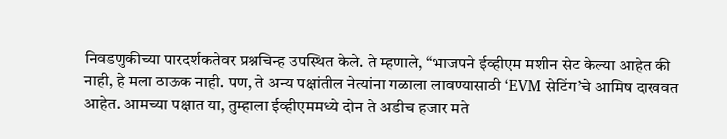निवडणुकीच्या पारदर्शकतेवर प्रश्नचिन्ह उपस्थित केले. ते म्हणाले, “भाजपने ईव्हीएम मशीन सेट केल्या आहेत की नाही, हे मला ठाऊक नाही. पण, ते अन्य पक्षांतील नेत्यांना गळाला लावण्यासाठी ‘EVM सेटिंग’चे आमिष दाखवत आहेत. आमच्या पक्षात या, तुम्हाला ईव्हीएममध्ये दोन ते अडीच हजार मते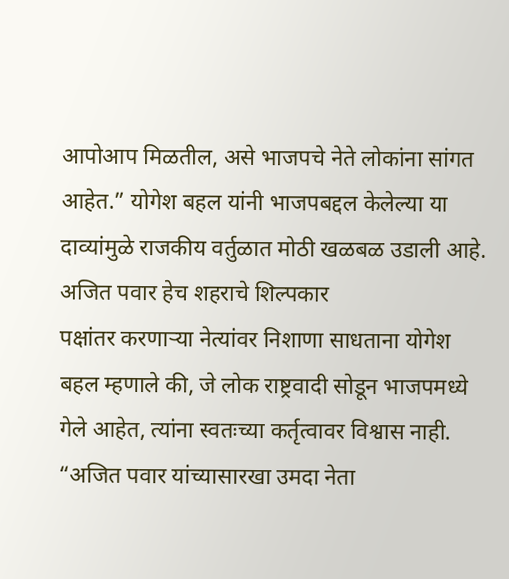आपोआप मिळतील, असे भाजपचे नेते लोकांना सांगत आहेत.” योगेश बहल यांनी भाजपबद्दल केलेल्या या दाव्यांमुळे राजकीय वर्तुळात मोठी खळबळ उडाली आहे.
अजित पवार हेच शहराचे शिल्पकार
पक्षांतर करणाऱ्या नेत्यांवर निशाणा साधताना योगेश बहल म्हणाले की, जे लोक राष्ट्रवादी सोडून भाजपमध्ये गेले आहेत, त्यांना स्वतःच्या कर्तृत्वावर विश्वास नाही. “अजित पवार यांच्यासारखा उमदा नेता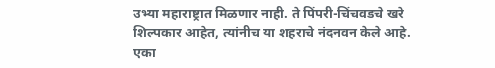उभ्या महाराष्ट्रात मिळणार नाही. ते पिंपरी-चिंचवडचे खरे शिल्पकार आहेत, त्यांनीच या शहराचे नंदनवन केले आहे. एका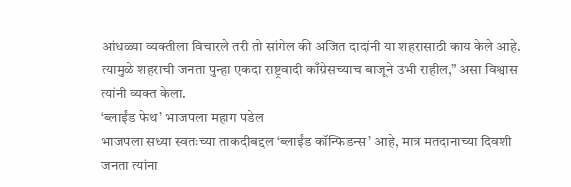आंधळ्या व्यक्तीला विचारले तरी तो सांगेल की अजित दादांनी या शहरासाठी काय केले आहे. त्यामुळे शहराची जनता पुन्हा एकदा राष्ट्रवादी काँग्रेसच्याच बाजूने उभी राहील,” असा विश्वास त्यांनी व्यक्त केला.
‘ब्लाईंड फेथ’ भाजपला महाग पडेल
भाजपला सध्या स्वतःच्या ताकदीबद्दल ‘ब्लाईंड कॉन्फिडन्स’ आहे, मात्र मतदानाच्या दिवशी जनता त्यांना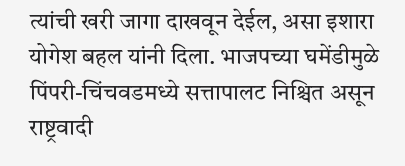त्यांची खरी जागा दाखवून देईल, असा इशारा योगेश बहल यांनी दिला. भाजपच्या घमेंडीमुळे पिंपरी-चिंचवडमध्ये सत्तापालट निश्चित असून राष्ट्रवादी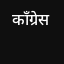काँग्रेस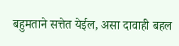बहुमताने सत्तेत येईल, असा दावाही बहल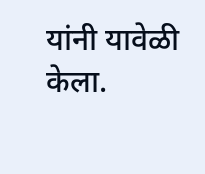यांनी यावेळी केला.